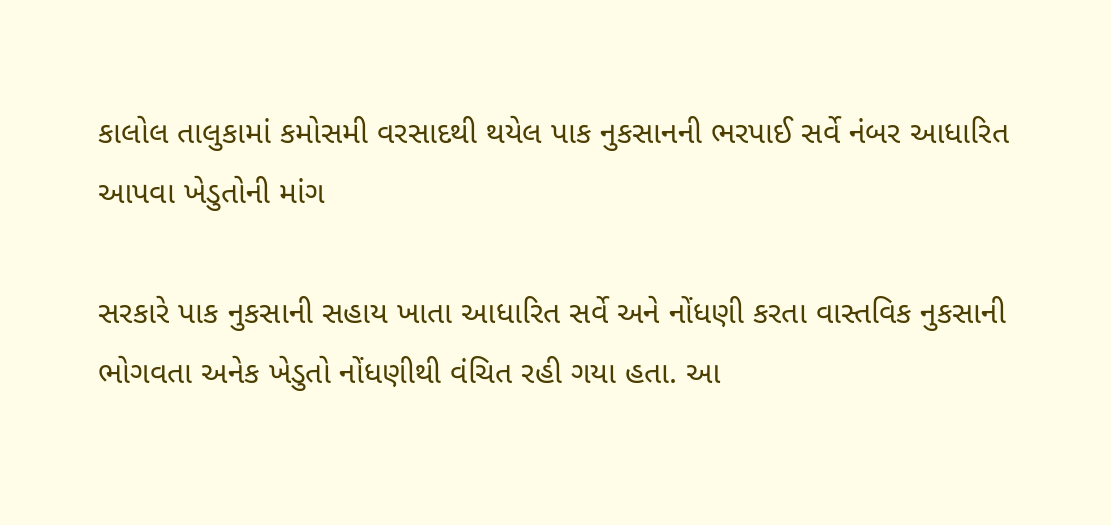કાલોલ તાલુકામાં કમોસમી વરસાદથી થયેલ પાક નુકસાનની ભરપાઈ સર્વે નંબર આધારિત આપવા ખેડુતોની માંગ

સરકારે પાક નુકસાની સહાય ખાતા આધારિત સર્વે અને નોંધણી કરતા વાસ્તવિક નુકસાની ભોગવતા અનેક ખેડુતો નોંધણીથી વંચિત રહી ગયા હતા. આ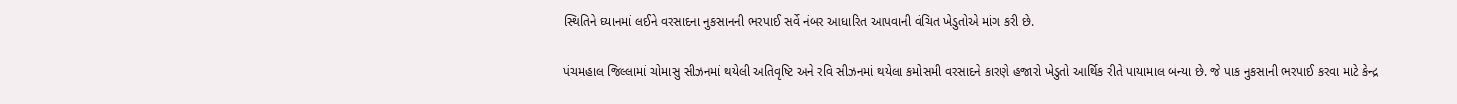સ્થિતિને ઘ્યાનમાં લઈને વરસાદના નુકસાનની ભરપાઈ સર્વે નંબર આધારિત આપવાની વંચિત ખેડુતોએ માંગ કરી છે.

પંચમહાલ જિલ્લામાં ચોમાસુ સીઝનમાં થયેલી અતિવૃષ્ટિ અને રવિ સીઝનમાં થયેલા કમોસમી વરસાદને કારણે હજારો ખેડુતો આર્થિક રીતે પાયામાલ બન્યા છે. જે પાક નુકસાની ભરપાઈ કરવા માટે કેન્દ્ર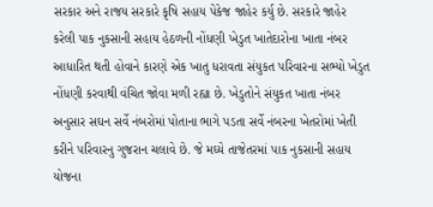સરકાર અને રાજય સરકારે કૃષિ સહાય પેકેજ જાહેર કર્યુ છે. સરકારે જાહેર કરેલી પાક નુકસાની સહાય હેઠળની નોંધણી ખેડુત ખાતેદારોના ખાતા નંબર આધારિત થતી હોવાને કારણે એક ખાતુ ધરાવતા સંયુકત પરિવારના સભ્યો ખેડુત નોંધણી કરવાથી વંચિત જોવા મળી રહ્યા છે. ખેડુતોને સંયુકત ખાતા નંબર અનુસાર સઘન સર્વે નંબરોમાં પોતાના ભાગે પડતા સર્વે નંબરના ખેતરોમાં ખેતી કરીને પરિવારનુ ગુજરાન ચલાવે છે. જે મઘ્યે તાજેતરમાં પાક નુકસાની સહાય યોજના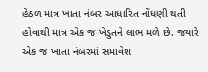હેઠળ માત્ર ખાતા નંબર આધારિત નોંધણી થતી હોવાથી માત્ર એક જ ખેડુતને લાભ મળે છે. જયારે એક જ ખાતા નંબરમાં સમાવેશ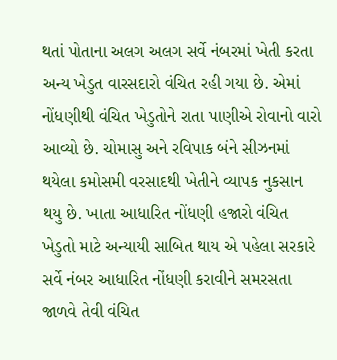થતાં પોતાના અલગ અલગ સર્વે નંબરમાં ખેતી કરતા અન્ય ખેડુત વારસદારો વંચિત રહી ગયા છે. એમાં નોંધણીથી વંચિત ખેડુતોને રાતા પાણીએ રોવાનો વારો આવ્યો છે. ચોમાસુ અને રવિપાક બંને સીઝનમાં થયેલા કમોસમી વરસાદથી ખેતીને વ્યાપક નુકસાન થયુ છે. ખાતા આધારિત નોંધણી હજારો વંચિત ખેડુતો માટે અન્યાયી સાબિત થાય એ પહેલા સરકારે સર્વે નંબર આધારિત નોંધણી કરાવીને સમરસતા જાળવે તેવી વંચિત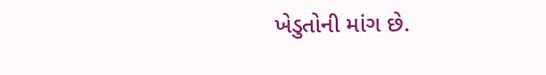ખેડુતોની માંગ છે.